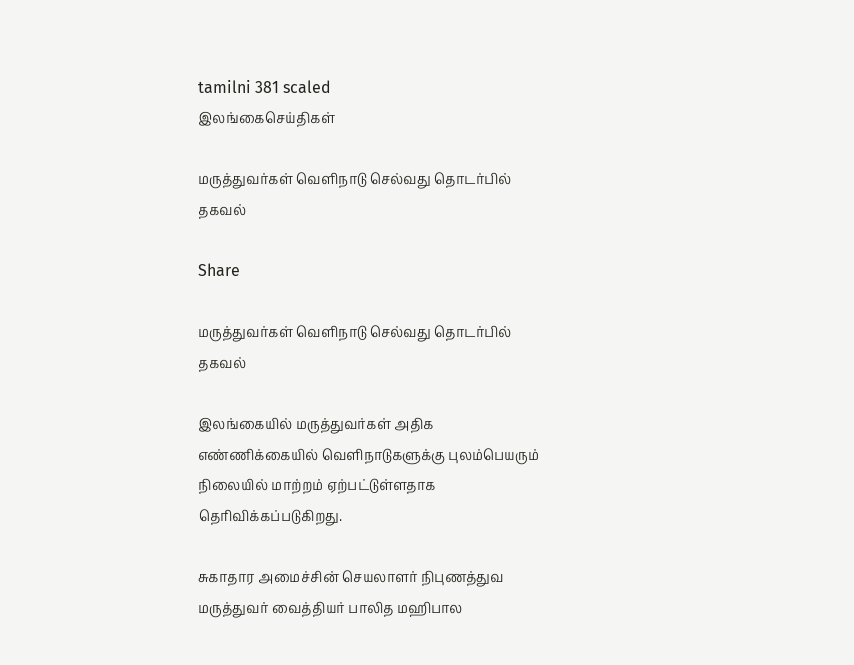tamilni 381 scaled
இலங்கைசெய்திகள்

மருத்துவர்கள் வெளிநாடு செல்வது தொடர்பில் தகவல்

Share

மருத்துவர்கள் வெளிநாடு செல்வது தொடர்பில் தகவல்

இலங்கையில் மருத்துவர்கள் அதிக எண்ணிக்கையில் வெளிநாடுகளுக்கு புலம்பெயரும் நிலையில் மாற்றம் ஏற்பட்டுள்ளதாக தெரிவிக்கப்படுகிறது.

சுகாதார அமைச்சின் செயலாளர் நிபுணத்துவ மருத்துவர் வைத்தியர் பாலித மஹிபால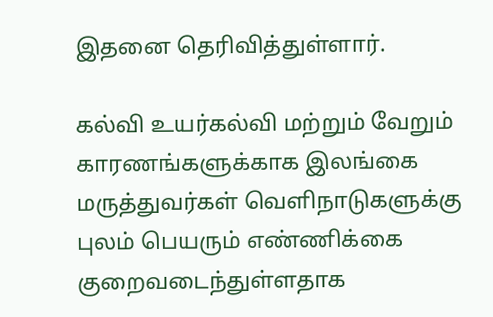இதனை தெரிவித்துள்ளார்.

கல்வி உயர்கல்வி மற்றும் வேறும் காரணங்களுக்காக இலங்கை மருத்துவர்கள் வெளிநாடுகளுக்கு புலம் பெயரும் எண்ணிக்கை குறைவடைந்துள்ளதாக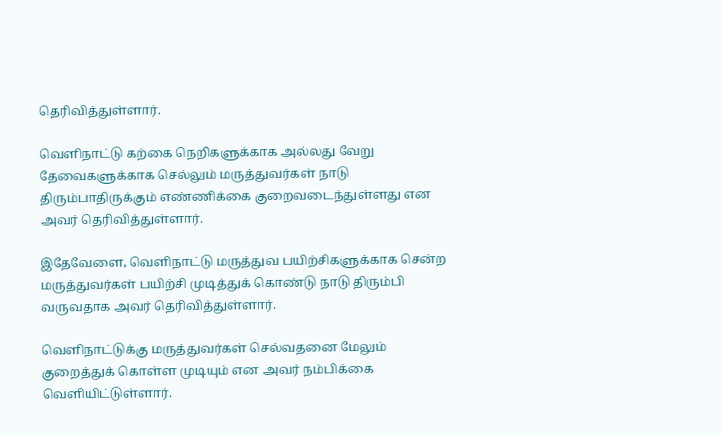தெரிவித்துள்ளார்.

வெளிநாட்டு கற்கை நெறிகளுக்காக அல்லது வேறு தேவைகளுக்காக செல்லும் மருத்துவர்கள் நாடு திரும்பாதிருக்கும் எண்ணிக்கை குறைவடைந்துள்ளது என அவர் தெரிவித்துள்ளார்.

இதேவேளை, வெளிநாட்டு மருத்துவ பயிற்சிகளுக்காக சென்ற மருத்துவர்கள் பயிற்சி முடித்துக் கொண்டு நாடு திரும்பி வருவதாக அவர் தெரிவித்துள்ளார்.

வெளிநாட்டுக்கு மருத்துவர்கள் செல்வதனை மேலும் குறைத்துக் கொள்ள முடியும் என அவர் நம்பிக்கை வெளியிட்டுள்ளார்.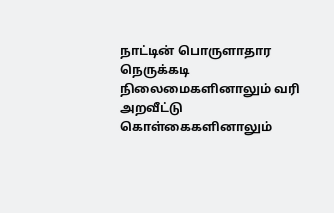நாட்டின் பொருளாதார நெருக்கடி நிலைமைகளினாலும் வரி அறவீட்டு கொள்கைகளினாலும்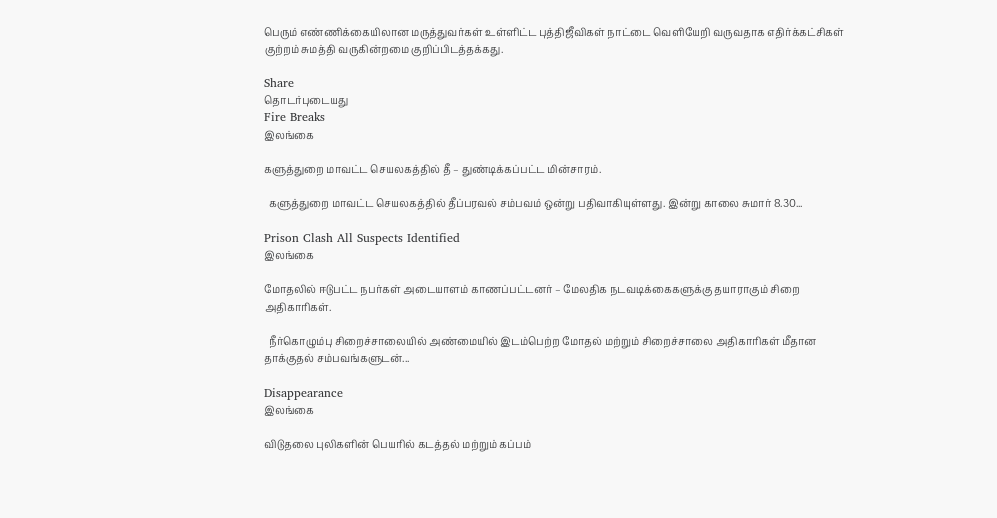பெரும் எண்ணிக்கையிலான மருத்துவர்கள் உள்ளிட்ட புத்திஜீவிகள் நாட்டை வெளியேறி வருவதாக எதிர்க்கட்சிகள் குற்றம் சுமத்தி வருகின்றமை குறிப்பிடத்தக்கது.

Share
தொடர்புடையது
Fire Breaks
இலங்கை

களுத்துறை மாவட்ட செயலகத்தில் தீ – துண்டிக்கப்பட்ட மின்சாரம்.

  களுத்துறை மாவட்ட செயலகத்தில் தீப்பரவல் சம்பவம் ஒன்று பதிவாகியுள்ளது. இன்று காலை சுமார் 8.30...

Prison Clash All Suspects Identified
இலங்கை

மோதலில் ஈடுபட்ட நபர்கள் அடையாளம் காணப்பட்டனர் – மேலதிக நடவடிக்கைகளுக்கு தயாராகும் சிறை அதிகாரிகள்.

  நீர்கொழும்பு சிறைச்சாலையில் அண்மையில் இடம்பெற்ற மோதல் மற்றும் சிறைச்சாலை அதிகாரிகள் மீதான தாக்குதல் சம்பவங்களுடன்...

Disappearance
இலங்கை

விடுதலை புலிகளின் பெயரில் கடத்தல் மற்றும் கப்பம்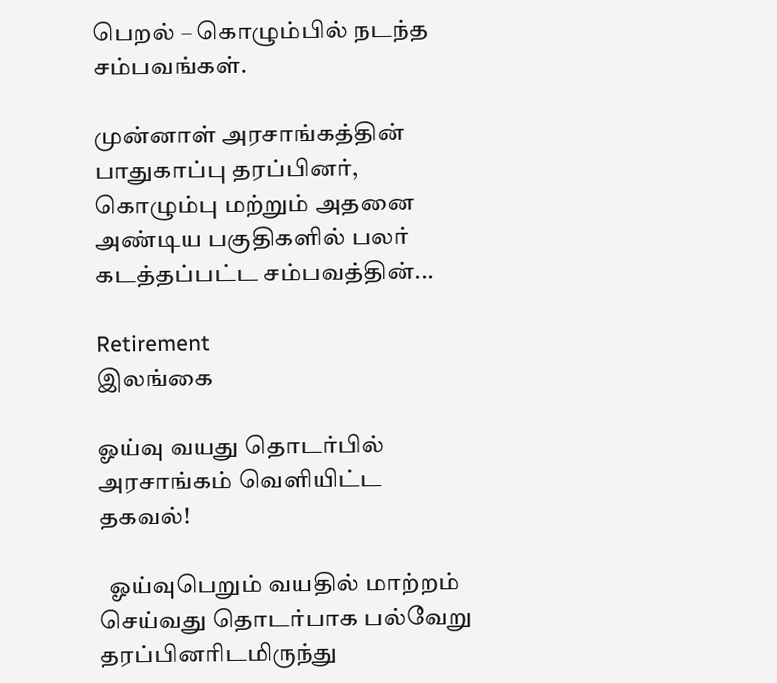பெறல் – கொழும்பில் நடந்த சம்பவங்கள்.

முன்னாள் அரசாங்கத்தின் பாதுகாப்பு தரப்பினர், கொழும்பு மற்றும் அதனை அண்டிய பகுதிகளில் பலர் கடத்தப்பட்ட சம்பவத்தின்...

Retirement
இலங்கை

ஓய்வு வயது தொடர்பில் அரசாங்கம் வெளியிட்ட தகவல்!

  ஓய்வுபெறும் வயதில் மாற்றம் செய்வது தொடர்பாக பல்வேறு தரப்பினரிடமிருந்து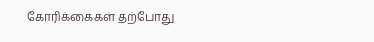கோரிக்கைகள் தற்போது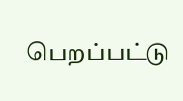பெறப்பட்டு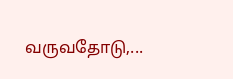வருவதோடு,...